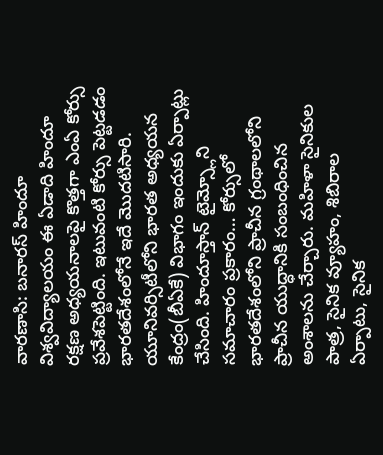వారణాసి: బనారస్ హిందూ విశ్వవిద్యాలయం ఈ ఏడాది హిందూ రక్షణ అధ్యయనాలపై కొత్తగా ఎంఏ కోర్సు ప్రవేశపెట్టింది. ఇటువంటి కోర్సు పెట్టడడం భారతదేశంలోనే ఇదే మొదటిసారి. యూనివర్సిటీలోని భారత అధ్యయన కేంద్రం(బీఏకే) విభాగం ఇందుకు ఏర్పాట్లు చేసింది. హిందూస్తాన్ టైమ్స్లోని సమాచారం ప్రకారం… కోర్సులో భారతదేశంలోని ప్రాచీన గ్రంథాలలోని ప్రాచీన యుద్ధానికి సంబంధించిన అంశాలను చేర్చారు. మహిళా సైనికుల పాత్ర, సైనిక వ్యూహం, శిబిరాల ఏర్పాటు, సైనిక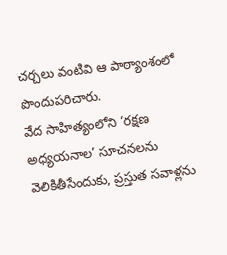చర్చలు వంటివి ఆ పాఠ్యాంశంలో పొందుపరిచారు.
వేద సాహిత్యంలోని ‘రక్షణ అధ్యయనాల’ సూచనలను వెలికితీసేందుకు, ప్రస్తుత సవాళ్లను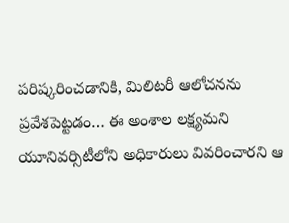పరిష్కరించడానికి, మిలిటరీ ఆలోచనను ప్రవేశపెట్టడం… ఈ అంశాల లక్ష్యమని యూనివర్సిటీలోని అధికారులు వివరించారని ఆ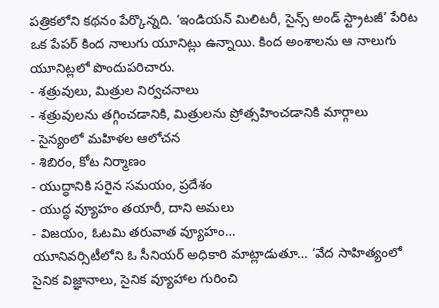పత్రికలోని కథనం పేర్కొన్నది. ‘ఇండియన్ మిలిటరీ, సైన్స్ అండ్ స్ట్రాటజీ’ పేరిట ఒక పేపర్ కింద నాలుగు యూనిట్లు ఉన్నాయి. కింద అంశాలను ఆ నాలుగు యూనిట్లలో పొందుపరిచారు.
- శత్రువులు, మిత్రుల నిర్వచనాలు
- శత్రువులను తగ్గించడానికి, మిత్రులను ప్రోత్సహించడానికి మార్గాలు
- సైన్యంలో మహిళల ఆలోచన
- శిబిరం, కోట నిర్మాణం
- యుద్ధానికి సరైన సమయం, ప్రదేశం
- యుద్ధ వ్యూహం తయారీ, దాని అమలు
- విజయం, ఓటమి తరువాత వ్యూహం…
యూనివర్సిటీలోని ఓ సీనియర్ అధికారి మాట్లాడుతూ… ‘వేద సాహిత్యంలో సైనిక విజ్ఞానాలు, సైనిక వ్యూహాల గురించి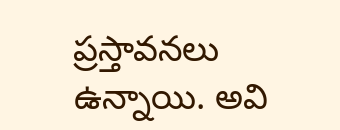ప్రస్తావనలు ఉన్నాయి. అవి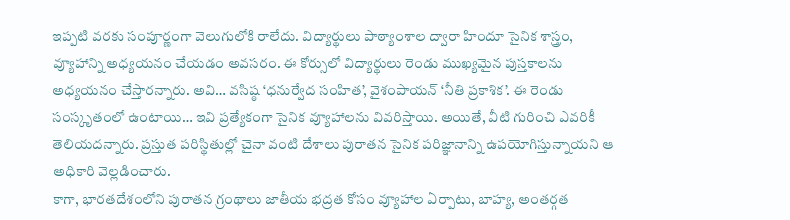ఇప్పటి వరకు సంపూర్ణంగా వెలుగులోకి రాలేదు. విద్యార్థులు పాఠ్యాంశాల ద్వారా హిందూ సైనిక శాస్త్రం, వ్యూహాన్ని అధ్యయనం చేయడం అవసరం. ఈ కోర్సులో విద్యార్థులు రెండు ముఖ్యమైన పుస్తకాలను అధ్యయనం చేస్తారన్నారు. అవి… వసిష్ఠ ‘ధనుర్వేద సంహిత’, వైశంపాయన్ ‘నీతి ప్రకాశిక’. ఈ రెండు సంస్కృతంలో ఉంటాయి… ఇవి ప్రత్యేకంగా సైనిక వ్యూహాలను వివరిస్తాయి. అయితే, వీటి గురించి ఎవరికీ తెలియదన్నారు. ప్రస్తుత పరిస్థితుల్లో చైనా వంటి దేశాలు పురాతన సైనిక పరిజ్ఞానాన్ని ఉపయోగిస్తున్నాయని ఆ అధికారి వెల్లడించారు.
కాగా, భారతదేశంలోని పురాతన గ్రంథాలు జాతీయ భద్రత కోసం వ్యూహాల ఏర్పాటు, బాహ్య, అంతర్గత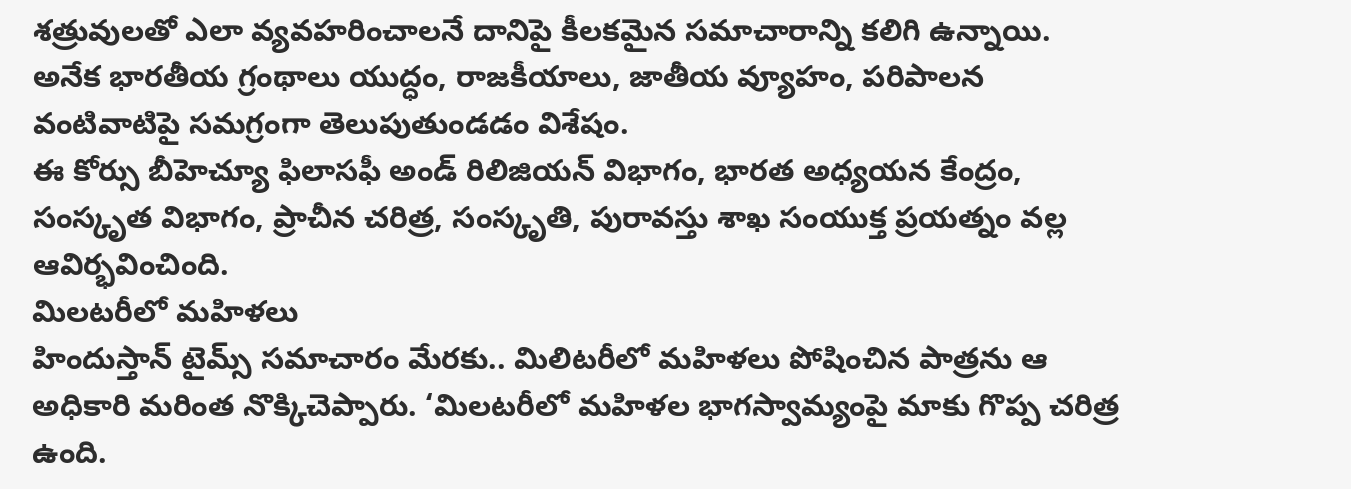శత్రువులతో ఎలా వ్యవహరించాలనే దానిపై కీలకమైన సమాచారాన్ని కలిగి ఉన్నాయి. అనేక భారతీయ గ్రంథాలు యుద్ధం, రాజకీయాలు, జాతీయ వ్యూహం, పరిపాలన వంటివాటిపై సమగ్రంగా తెలుపుతుండడం విశేషం.
ఈ కోర్సు బీహెచ్యూ ఫిలాసఫీ అండ్ రిలిజియన్ విభాగం, భారత అధ్యయన కేంద్రం, సంస్కృత విభాగం, ప్రాచీన చరిత్ర, సంస్కృతి, పురావస్తు శాఖ సంయుక్త ప్రయత్నం వల్ల ఆవిర్భవించింది.
మిలటరీలో మహిళలు
హిందుస్తాన్ టైమ్స్ సమాచారం మేరకు.. మిలిటరీలో మహిళలు పోషించిన పాత్రను ఆ అధికారి మరింత నొక్కిచెప్పారు. ‘మిలటరీలో మహిళల భాగస్వామ్యంపై మాకు గొప్ప చరిత్ర ఉంది.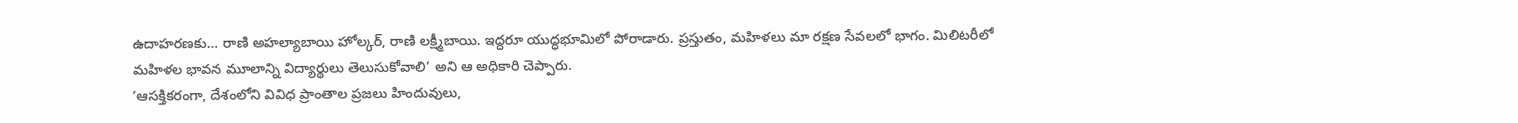ఉదాహరణకు… రాణి అహల్యాబాయి హోల్కర్, రాణి లక్ష్మీబాయి. ఇద్దరూ యుద్ధభూమిలో పోరాడారు. ప్రస్తుతం, మహిళలు మా రక్షణ సేవలలో భాగం. మిలిటరీలో మహిళల భావన మూలాన్ని విద్యార్థులు తెలుసుకోవాలి’ అని ఆ అధికారి చెప్పారు.
‘ఆసక్తికరంగా, దేశంలోని వివిధ ప్రాంతాల ప్రజలు హిందువులు,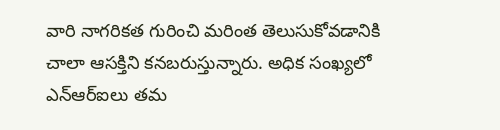వారి నాగరికత గురించి మరింత తెలుసుకోవడానికి చాలా ఆసక్తిని కనబరుస్తున్నారు. అధిక సంఖ్యలో ఎన్ఆర్ఐలు తమ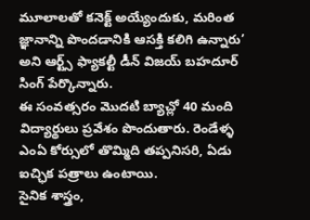మూలాలతో కనెక్ట్ అయ్యేందుకు, మరింత జ్ఞానాన్ని పొందడానికి ఆసక్తి కలిగి ఉన్నారు’ అని ఆర్ట్స్ ఫ్యాకల్టీ డీన్ విజయ్ బహదూర్ సింగ్ పేర్కొన్నారు.
ఈ సంవత్సరం మొదటి బ్యాచ్లో 40 మంది విద్యార్థులు ప్రవేశం పొందుతారు. రెండేళ్ళ ఎంఏ కోర్సులో తొమ్మిది తప్పనిసరి, ఏడు ఐచ్ఛిక పత్రాలు ఉంటాయి.
సైనిక శాస్త్రం,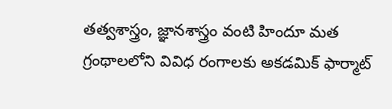తత్వశాస్త్రం, జ్ఞానశాస్త్రం వంటి హిందూ మత గ్రంథాలలోని వివిధ రంగాలకు అకడమిక్ ఫార్మాట్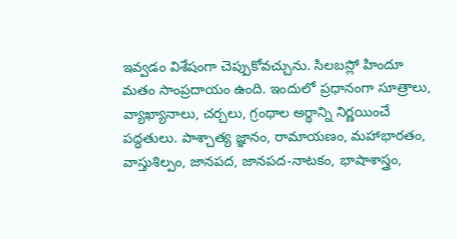ఇవ్వడం విశేషంగా చెప్పుకోవచ్చును. సిలబస్లో హిందూ మతం సాంప్రదాయం ఉంది. ఇందులో ప్రధానంగా సూత్రాలు, వ్యాఖ్యానాలు, చర్చలు, గ్రంథాల అర్థాన్ని నిర్ణయించే పద్ధతులు. పాశ్చాత్య జ్ఞానం, రామాయణం, మహాభారతం, వాస్తుశిల్పం, జానపద, జానపద-నాటకం, భాషాశాస్త్రం,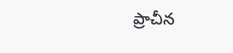ప్రాచీన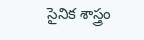సైనిక శాస్త్రం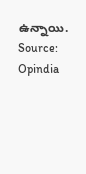ఉన్నాయి.
Source: Opindia